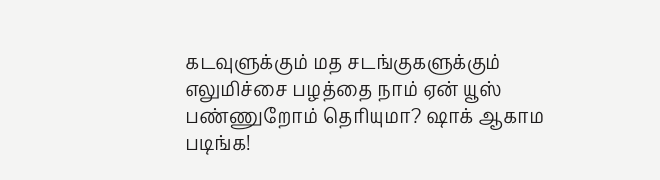கடவுளுக்கும் மத சடங்குகளுக்கும் எலுமிச்சை பழத்தை நாம் ஏன் யூஸ் பண்ணுறோம் தெரியுமா? ஷாக் ஆகாம படிங்க!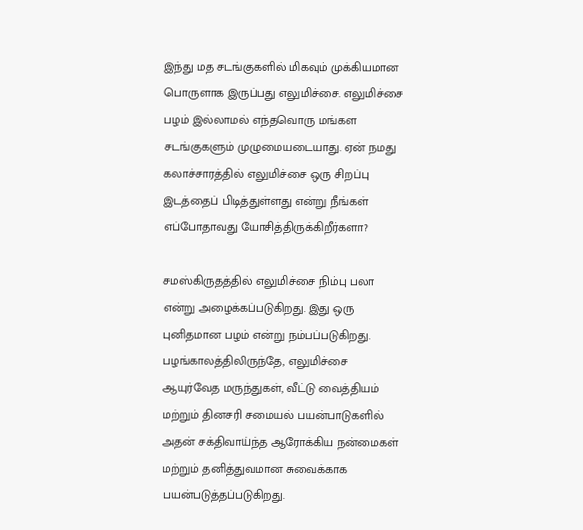இந்து மத சடங்குகளில் மிகவும் முக்கியமான பொருளாக இருப்பது எலுமிச்சை. எலுமிச்சை பழம் இல்லாமல் எந்தவொரு மங்கள சடங்குகளும் முழுமையடையாது. ஏன் நமது கலாச்சாரத்தில் எலுமிச்சை ஒரு சிறப்பு இடத்தைப் பிடித்துள்ளது என்று நீங்கள் எப்போதாவது யோசித்திருக்கிறீர்களா?

சமஸ்கிருதத்தில் எலுமிச்சை நிம்பு பலா என்று அழைக்கப்படுகிறது. இது ஒரு புனிதமான பழம் என்று நம்பப்படுகிறது. பழங்காலத்திலிருந்தே, எலுமிச்சை ஆயுர்வேத மருந்துகள், வீட்டு வைத்தியம் மற்றும் தினசரி சமையல் பயன்பாடுகளில் அதன் சக்திவாய்ந்த ஆரோக்கிய நன்மைகள் மற்றும் தனித்துவமான சுவைக்காக பயன்படுத்தப்படுகிறது.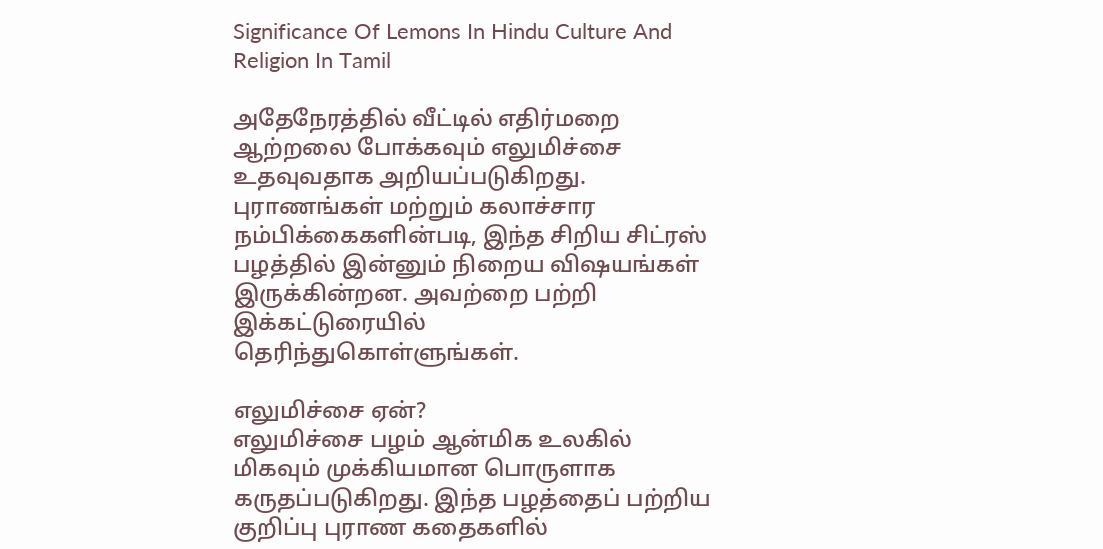Significance Of Lemons In Hindu Culture And Religion In Tamil

அதேநேரத்தில் வீட்டில் எதிர்மறை ஆற்றலை போக்கவும் எலுமிச்சை உதவுவதாக அறியப்படுகிறது. புராணங்கள் மற்றும் கலாச்சார நம்பிக்கைகளின்படி, இந்த சிறிய சிட்ரஸ் பழத்தில் இன்னும் நிறைய விஷயங்கள் இருக்கின்றன. அவற்றை பற்றி இக்கட்டுரையில் தெரிந்துகொள்ளுங்கள்.

எலுமிச்சை ஏன்?
எலுமிச்சை பழம் ஆன்மிக உலகில் மிகவும் முக்கியமான பொருளாக கருதப்படுகிறது. இந்த பழத்தைப் பற்றிய குறிப்பு புராண கதைகளில்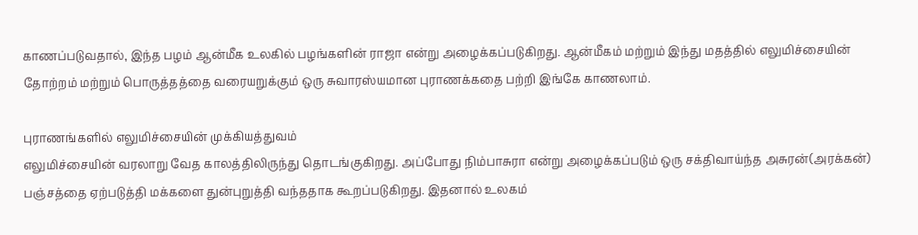காணப்படுவதால், இந்த பழம் ஆன்மீக உலகில் பழங்களின் ராஜா என்று அழைக்கப்படுகிறது. ஆன்மீகம் மற்றும் இந்து மதத்தில் எலுமிச்சையின் தோற்றம் மற்றும் பொருத்தத்தை வரையறுக்கும் ஒரு சுவாரஸ்யமான புராணக்கதை பற்றி இங்கே காணலாம்.

புராணங்களில் எலுமிச்சையின் முக்கியத்துவம்
எலுமிச்சையின் வரலாறு வேத காலத்திலிருந்து தொடங்குகிறது. அப்போது நிம்பாசுரா என்று அழைக்கப்படும் ஒரு சக்திவாய்ந்த அசுரன்(அரக்கன்) பஞ்சத்தை ஏற்படுத்தி மக்களை துன்புறுத்தி வந்ததாக கூறப்படுகிறது. இதனால் உலகம்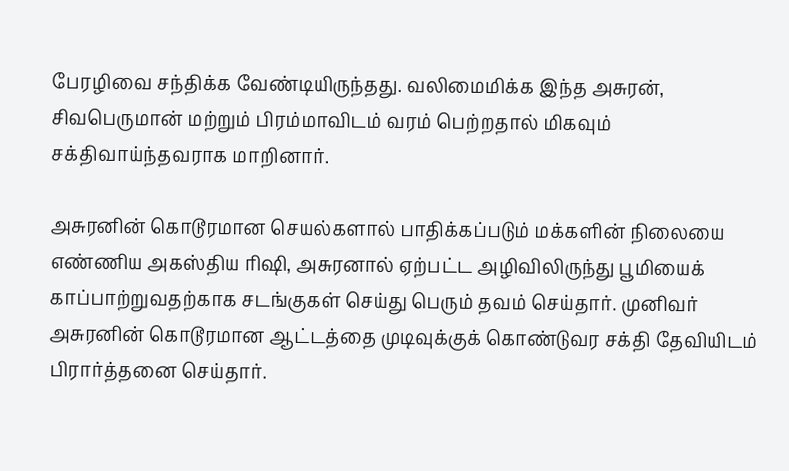பேரழிவை சந்திக்க வேண்டியிருந்தது. வலிமைமிக்க இந்த அசுரன், சிவபெருமான் மற்றும் பிரம்மாவிடம் வரம் பெற்றதால் மிகவும் சக்திவாய்ந்தவராக மாறினார்.

அசுரனின் கொடூரமான செயல்களால் பாதிக்கப்படும் மக்களின் நிலையை எண்ணிய அகஸ்திய ரிஷி, அசுரனால் ஏற்பட்ட அழிவிலிருந்து பூமியைக் காப்பாற்றுவதற்காக சடங்குகள் செய்து பெரும் தவம் செய்தார். முனிவர் அசுரனின் கொடூரமான ஆட்டத்தை முடிவுக்குக் கொண்டுவர சக்தி தேவியிடம் பிரார்த்தனை செய்தார்.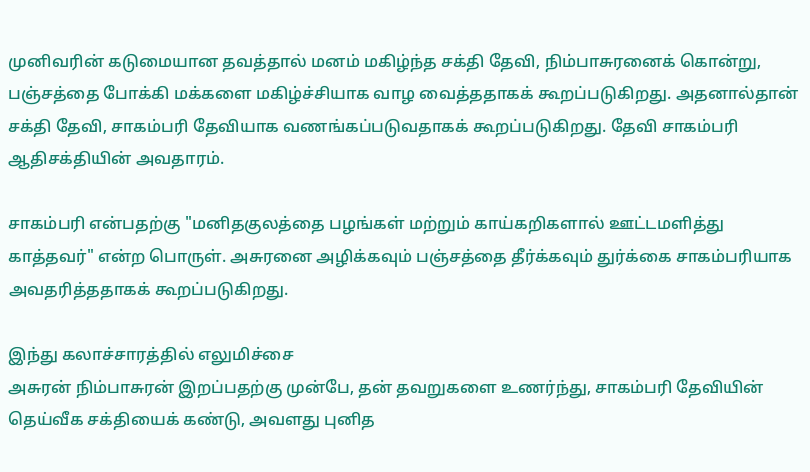முனிவரின் கடுமையான தவத்தால் மனம் மகிழ்ந்த சக்தி தேவி, நிம்பாசுரனைக் கொன்று, பஞ்சத்தை போக்கி மக்களை மகிழ்ச்சியாக வாழ வைத்ததாகக் கூறப்படுகிறது. அதனால்தான் சக்தி தேவி, சாகம்பரி தேவியாக வணங்கப்படுவதாகக் கூறப்படுகிறது. தேவி சாகம்பரி ஆதிசக்தியின் அவதாரம்.

சாகம்பரி என்பதற்கு "மனிதகுலத்தை பழங்கள் மற்றும் காய்கறிகளால் ஊட்டமளித்து காத்தவர்" என்ற பொருள். அசுரனை அழிக்கவும் பஞ்சத்தை தீர்க்கவும் துர்க்கை சாகம்பரியாக அவதரித்ததாகக் கூறப்படுகிறது.

இந்து கலாச்சாரத்தில் எலுமிச்சை
அசுரன் நிம்பாசுரன் இறப்பதற்கு முன்பே, தன் தவறுகளை உணர்ந்து, சாகம்பரி தேவியின் தெய்வீக சக்தியைக் கண்டு, அவளது புனித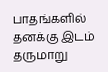பாதங்களில் தனக்கு இடம் தருமாறு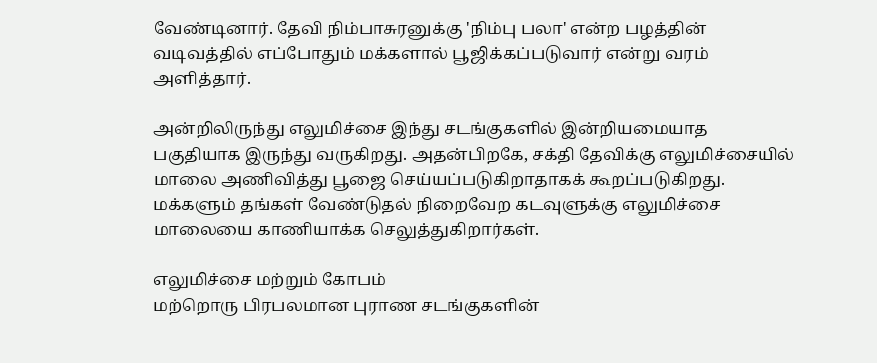வேண்டினார். தேவி நிம்பாசுரனுக்கு 'நிம்பு பலா' என்ற பழத்தின் வடிவத்தில் எப்போதும் மக்களால் பூஜிக்கப்படுவார் என்று வரம் அளித்தார்.

அன்றிலிருந்து எலுமிச்சை இந்து சடங்குகளில் இன்றியமையாத பகுதியாக இருந்து வருகிறது. அதன்பிறகே, சக்தி தேவிக்கு எலுமிச்சையில் மாலை அணிவித்து பூஜை செய்யப்படுகிறாதாகக் கூறப்படுகிறது. மக்களும் தங்கள் வேண்டுதல் நிறைவேற கடவுளுக்கு எலுமிச்சை மாலையை காணியாக்க செலுத்துகிறார்கள்.

எலுமிச்சை மற்றும் கோபம்
மற்றொரு பிரபலமான புராண சடங்குகளின்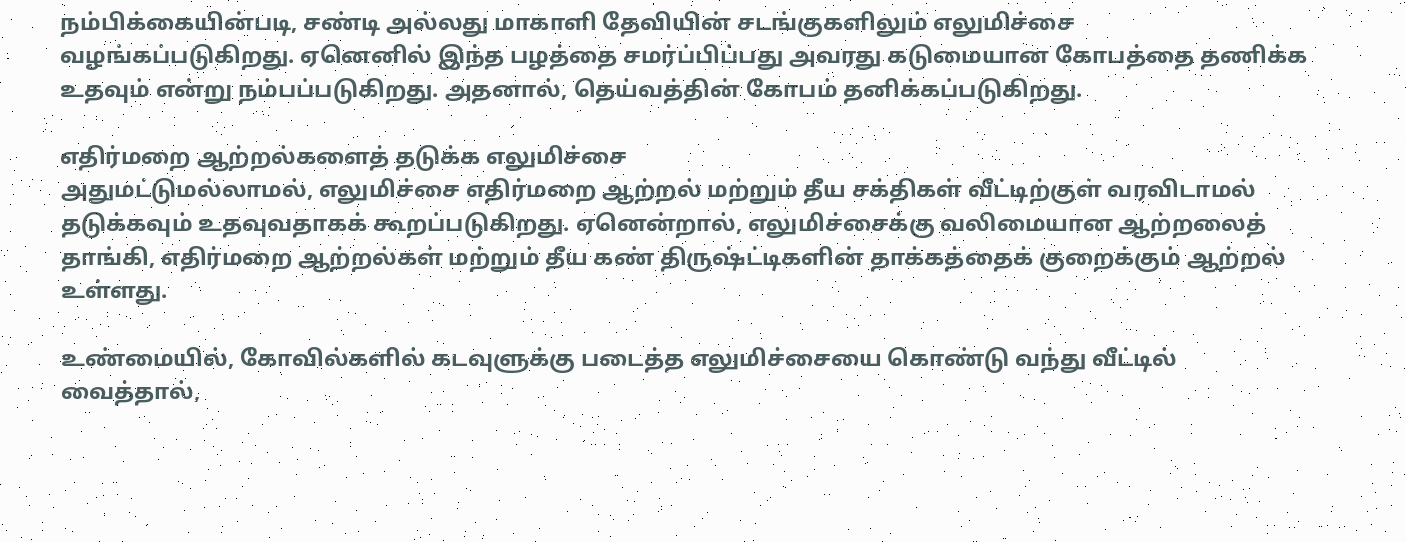நம்பிக்கையின்படி, சண்டி அல்லது மாகாளி தேவியின் சடங்குகளிலும் எலுமிச்சை வழங்கப்படுகிறது. ஏனெனில் இந்த பழத்தை சமர்ப்பிப்பது அவரது கடுமையான கோபத்தை தணிக்க உதவும் என்று நம்பப்படுகிறது. அதனால், தெய்வத்தின் கோபம் தனிக்கப்படுகிறது.

எதிர்மறை ஆற்றல்களைத் தடுக்க எலுமிச்சை
அதுமட்டுமல்லாமல், எலுமிச்சை எதிர்மறை ஆற்றல் மற்றும் தீய சக்திகள் வீட்டிற்குள் வரவிடாமல் தடுக்கவும் உதவுவதாகக் கூறப்படுகிறது. ஏனென்றால், எலுமிச்சைக்கு வலிமையான ஆற்றலைத் தாங்கி, எதிர்மறை ஆற்றல்கள் மற்றும் தீய கண் திருஷ்ட்டிகளின் தாக்கத்தைக் குறைக்கும் ஆற்றல் உள்ளது.

உண்மையில், கோவில்களில் கடவுளுக்கு படைத்த எலுமிச்சையை கொண்டு வந்து வீட்டில் வைத்தால்,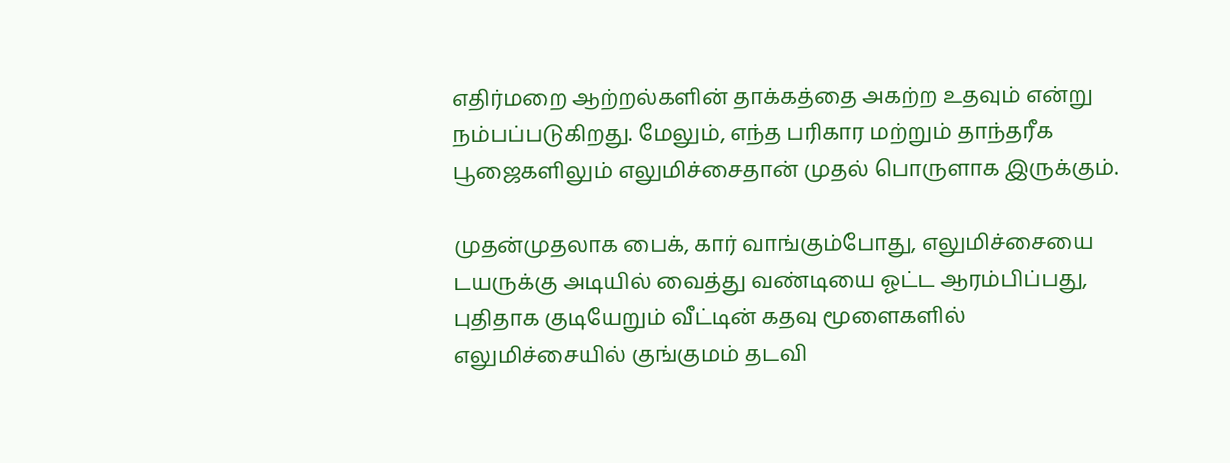எதிர்மறை ஆற்றல்களின் தாக்கத்தை அகற்ற உதவும் என்று நம்பப்படுகிறது. மேலும், எந்த பரிகார மற்றும் தாந்தரீக பூஜைகளிலும் எலுமிச்சைதான் முதல் பொருளாக இருக்கும்.

முதன்முதலாக பைக், கார் வாங்கும்போது, எலுமிச்சையை டயருக்கு அடியில் வைத்து வண்டியை ஓட்ட ஆரம்பிப்பது, புதிதாக குடியேறும் வீட்டின் கதவு மூளைகளில் எலுமிச்சையில் குங்குமம் தடவி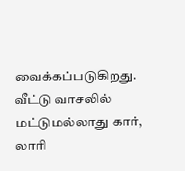வைக்கப்படுகிறது. வீட்டு வாசலில் மட்டுமல்லாது கார், லாரி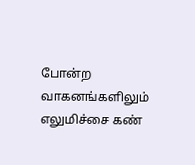போன்ற வாகனங்களிலும் எலுமிச்சை கண்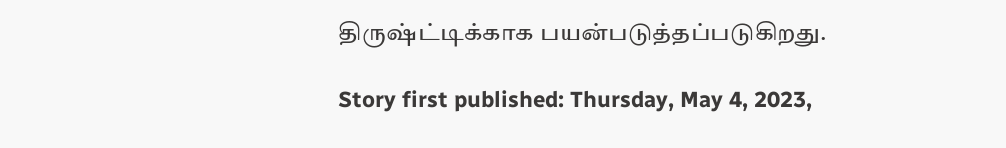திருஷ்ட்டிக்காக பயன்படுத்தப்படுகிறது.

Story first published: Thursday, May 4, 2023,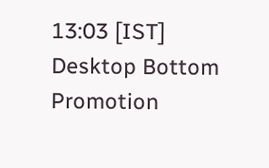13:03 [IST]
Desktop Bottom Promotion